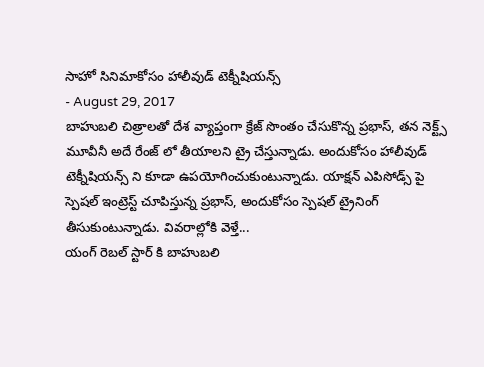సాహో సినిమాకోసం హాలీవుడ్ టెక్నీషియన్స్
- August 29, 2017
బాహుబలి చిత్రాలతో దేశ వ్యాప్తంగా క్రేజ్ సొంతం చేసుకొన్న ప్రభాస్, తన నెక్ట్స్ మూవీనీ అదే రేంజ్ లో తీయాలని ట్రై చేస్తున్నాడు. అందుకోసం హాలీవుడ్ టెక్నీషియన్స్ ని కూడా ఉపయోగించుకుంటున్నాడు. యాక్షన్ ఎపిసోడ్స్ పై స్పెషల్ ఇంట్రెస్ట్ చూపిస్తున్న ప్రభాస్, అందుకోసం స్పెషల్ ట్రైనింగ్ తీసుకుంటున్నాడు. వివరాల్లోకి వెళ్తే...
యంగ్ రెబల్ స్టార్ కి బాహుబలి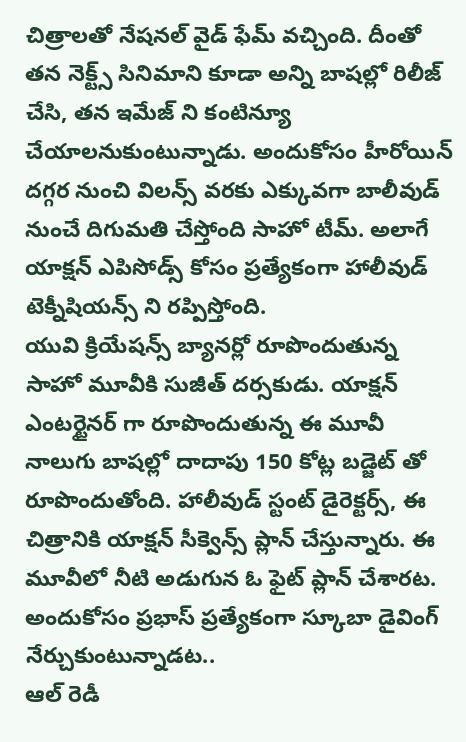చిత్రాలతో నేషనల్ వైడ్ ఫేమ్ వచ్చింది. దీంతో తన నెక్ట్స్ సినిమాని కూడా అన్ని బాషల్లో రిలీజ్ చేసి, తన ఇమేజ్ ని కంటిన్యూ చేయాలనుకుంటున్నాడు. అందుకోసం హీరోయిన్ దగ్గర నుంచి విలన్స్ వరకు ఎక్కువగా బాలీవుడ్ నుంచే దిగుమతి చేస్తోంది సాహో టీమ్. అలాగే యాక్షన్ ఎపిసోడ్స్ కోసం ప్రత్యేకంగా హాలీవుడ్ టెక్నీషియన్స్ ని రప్పిస్తోంది.
యువి క్రియేషన్స్ బ్యానర్లో రూపొందుతున్న సాహో మూవీకి సుజీత్ దర్సకుడు. యాక్షన్ ఎంటర్టైనర్ గా రూపొందుతున్న ఈ మూవీ నాలుగు బాషల్లో దాదాపు 150 కోట్ల బడ్జెట్ తో రూపొందుతోంది. హాలీవుడ్ స్టంట్ డైరెక్టర్స్, ఈ చిత్రానికి యాక్షన్ సీక్వెన్స్ ప్లాన్ చేస్తున్నారు. ఈ మూవీలో నీటి అడుగున ఓ ఫైట్ ప్లాన్ చేశారట. అందుకోసం ప్రభాస్ ప్రత్యేకంగా స్కూబా డైవింగ్ నేర్చుకుంటున్నాడట..
ఆల్ రెడీ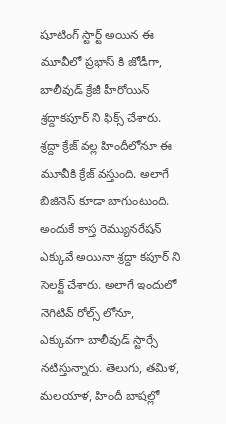షూటింగ్ స్టార్ట్ అయిన ఈ మూవీలో ప్రభాస్ కి జోడీగా, బాలీవుడ్ క్రేజీ హీరోయిన్ శ్రద్దాకపూర్ ని ఫిక్స్ చేశారు. శ్రద్దా క్రేజ్ వల్ల హిందీలోనూ ఈ మూవీకి క్రేజ్ వస్తుంది. అలాగే బిజినెస్ కూడా బాగుంటుంది. అందుకే కాస్త రెమ్యునరేషన్ ఎక్కువే అయినా శ్రద్దా కపూర్ ని సెలక్ట్ చేశారు. అలాగే ఇందులో నెగిటివ్ రోల్స్ లోనూ, ఎక్కువగా బాలీవుడ్ స్టార్సే నటిస్తున్నారు. తెలుగు, తమిళ, మలయాళ, హిందీ బాషల్లో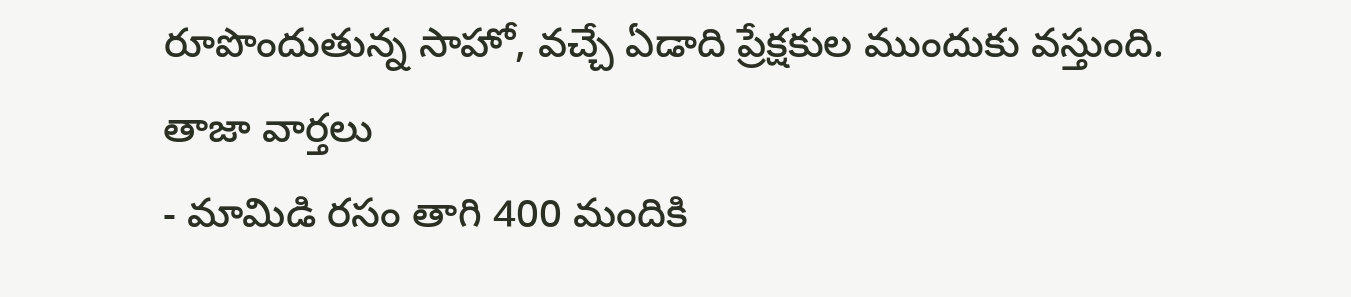రూపొందుతున్న సాహో, వచ్చే ఏడాది ప్రేక్షకుల ముందుకు వస్తుంది.
తాజా వార్తలు
- మామిడి రసం తాగి 400 మందికి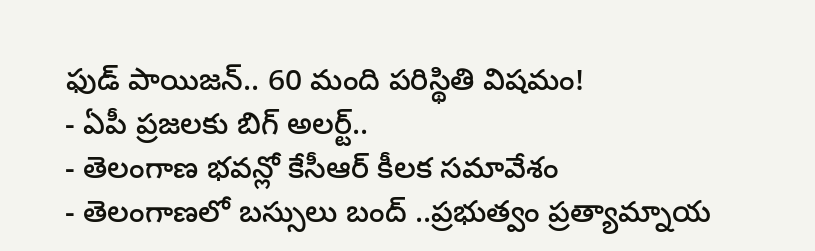ఫుడ్ పాయిజన్.. 60 మంది పరిస్థితి విషమం!
- ఏపీ ప్రజలకు బిగ్ అలర్ట్..
- తెలంగాణ భవన్లో కేసీఆర్ కీలక సమావేశం
- తెలంగాణలో బస్సులు బంద్ ..ప్రభుత్వం ప్రత్యామ్నాయ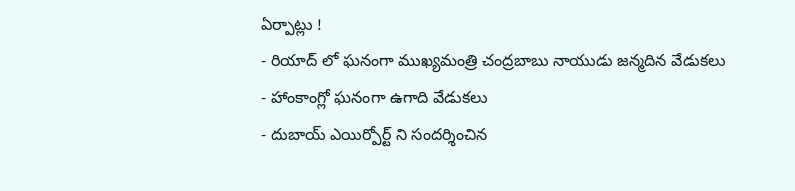ఏర్పాట్లు !
- రియాద్ లో ఘనంగా ముఖ్యమంత్రి చంద్రబాబు నాయుడు జన్మదిన వేడుకలు
- హాంకాంగ్లో ఘనంగా ఉగాది వేడుకలు
- దుబాయ్ ఎయిర్పోర్ట్ ని సందర్శించిన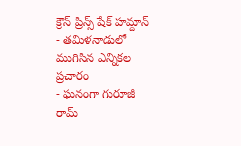క్రౌన్ ప్రిన్స్ షేక్ హమ్దాన్
- తమిళనాడులో ముగిసిన ఎన్నికల ప్రచారం
- ఘనంగా గురూజీ రామ్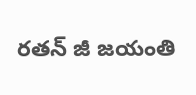రతన్ జీ జయంతి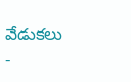వేడుకలు
-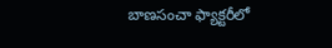బాణసంచా ఫ్యాక్టరీలో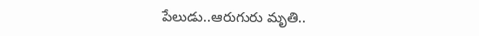పేలుడు..ఆరుగురు మృతి..